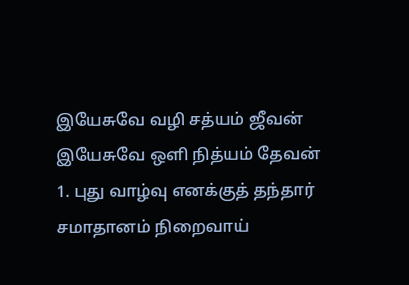இயேசுவே வழி சத்யம் ஜீவன்
இயேசுவே ஒளி நித்யம் தேவன்
1. புது வாழ்வு எனக்குத் தந்தார்
சமாதானம் நிறைவாய்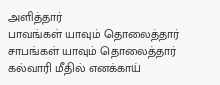அளித்தார்
பாவங்கள் யாவும் தொலைத்தார்
சாபங்கள் யாவும் தொலைத்தார்
கல்வாரி மீதில் எனக்காய்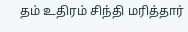தம் உதிரம் சிந்தி மரித்தார்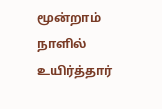மூன்றாம் நாளில் உயிர்த்தார்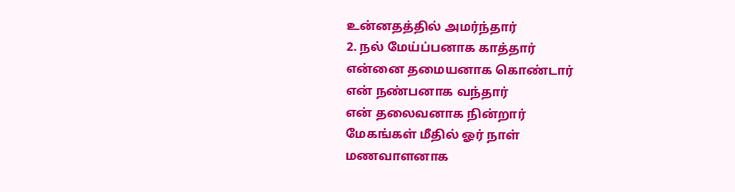உன்னதத்தில் அமர்ந்தார்
2. நல் மேய்ப்பனாக காத்தார்
என்னை தமையனாக கொண்டார்
என் நண்பனாக வந்தார்
என் தலைவனாக நின்றார்
மேகங்கள் மீதில் ஓர் நாள்
மணவாளனாக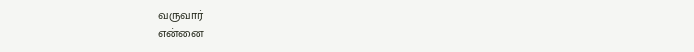வருவார்
என்னை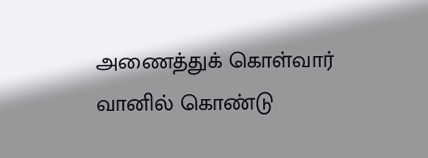அணைத்துக் கொள்வார்
வானில் கொண்டு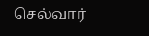செல்வார்